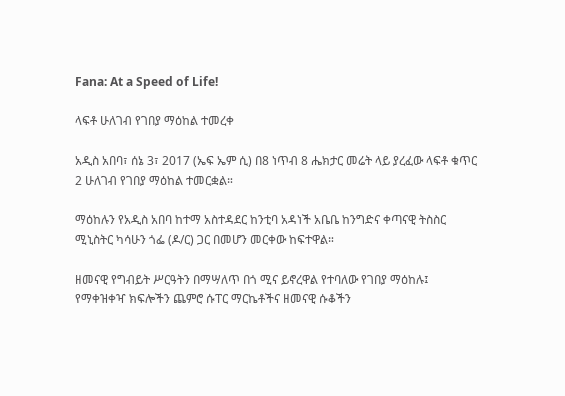Fana: At a Speed of Life!

ላፍቶ ሁለገብ የገበያ ማዕከል ተመረቀ

አዲስ አበባ፣ ሰኔ 3፣ 2017 (ኤፍ ኤም ሲ) በ8 ነጥብ 8 ሔክታር መሬት ላይ ያረፈው ላፍቶ ቁጥር 2 ሁለገብ የገበያ ማዕከል ተመርቋል።

ማዕከሉን የአዲስ አበባ ከተማ አስተዳደር ከንቲባ አዳነች አቤቤ ከንግድና ቀጣናዊ ትስስር ሚኒስትር ካሳሁን ጎፌ (ዶ/ር) ጋር በመሆን መርቀው ከፍተዋል።

ዘመናዊ የግብይት ሥርዓትን በማሣለጥ በጎ ሚና ይኖረዋል የተባለው የገበያ ማዕከሉ፤ የማቀዝቀዣ ክፍሎችን ጨምሮ ሱፐር ማርኬቶችና ዘመናዊ ሱቆችን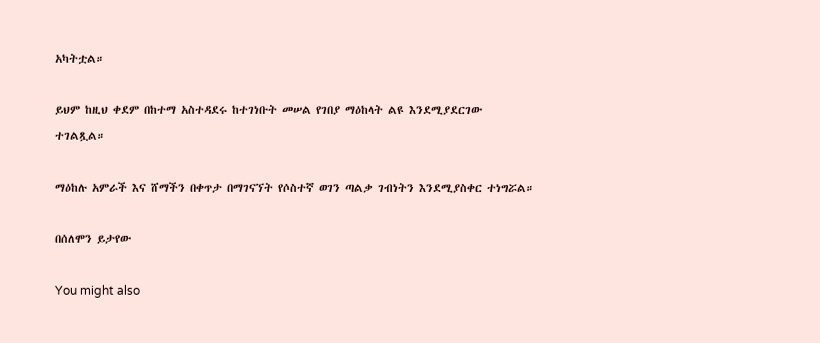አካትቷል።

ይህም ከዚህ ቀደም በከተማ አስተዳደሩ ከተገነቡት መሠል የገበያ ማዕከላት ልዩ እንደሚያደርገው ተገልጿል።

ማዕከሉ አምራች እና ሸማችን በቀጥታ በማገናኘት የሶስተኛ ወገን ጣልቃ ገብነትን እንደሚያስቀር ተነግሯል።

በሰለሞን ይታየው

You might also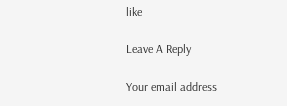like

Leave A Reply

Your email address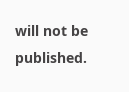will not be published.